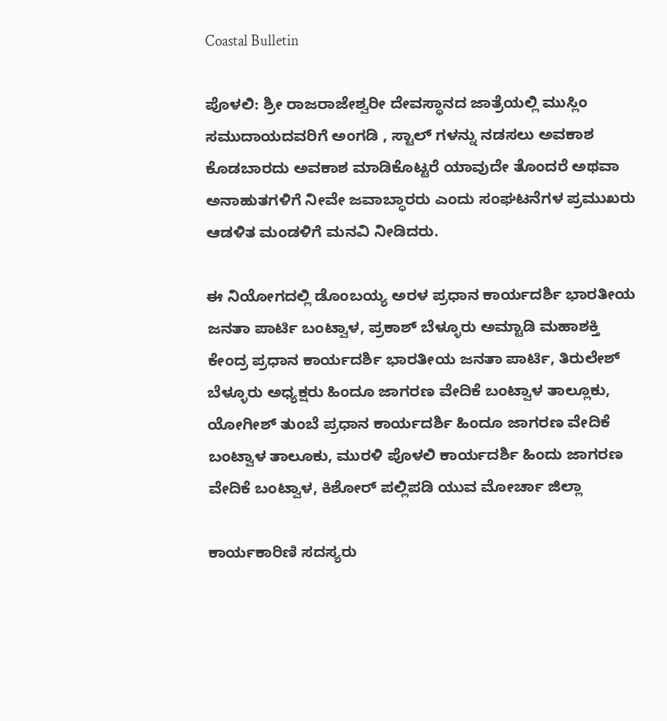Coastal Bulletin

ಪೊಳಲಿ: ಶ್ರೀ ರಾಜರಾಜೇಶ್ವರೀ ದೇವಸ್ಥಾನದ ಜಾತ್ರೆಯಲ್ಲಿ ಮುಸ್ಲಿಂ ಸಮುದಾಯದವರಿಗೆ ಅಂಗಡಿ , ಸ್ಟಾಲ್ ಗಳನ್ನು ನಡಸಲು ಅವಕಾಶ ಕೊಡಬಾರದು ಅವಕಾಶ ಮಾಡಿಕೊಟ್ಟರೆ ಯಾವುದೇ ತೊಂದರೆ ಅಥವಾ ಅನಾಹುತಗಳಿಗೆ ನೀವೇ ಜವಾಬ್ಧಾರರು ಎಂದು ಸಂಘಟನೆಗಳ ಪ್ರಮುಖರು ಆಡಳಿತ ಮಂಡಳಿಗೆ ಮನವಿ ನೀಡಿದರು.

ಈ ನಿಯೋಗದಲ್ಲಿ ಡೊಂಬಯ್ಯ ಅರಳ ಪ್ರಧಾನ ಕಾರ್ಯದರ್ಶಿ ಭಾರತೀಯ ಜನತಾ ಪಾರ್ಟಿ ಬಂಟ್ವಾಳ, ಪ್ರಕಾಶ್ ಬೆಳ್ಳೂರು ಅಮ್ಟಾಡಿ ಮಹಾಶಕ್ತಿ ಕೇಂದ್ರ ಪ್ರಧಾನ ಕಾರ್ಯದರ್ಶಿ ಭಾರತೀಯ ಜನತಾ ಪಾರ್ಟಿ, ತಿರುಲೇಶ್ ಬೆಳ್ಳೂರು ಅಧ್ಯಕ್ಷರು ಹಿಂದೂ ಜಾಗರಣ ವೇದಿಕೆ ಬಂಟ್ವಾಳ ತಾಲ್ಲೂಕು, ಯೋಗೀಶ್ ತುಂಬೆ ಪ್ರಧಾನ ಕಾರ್ಯದರ್ಶಿ ಹಿಂದೂ ಜಾಗರಣ ವೇದಿಕೆ ಬಂಟ್ವಾಳ ತಾಲೂಕು, ಮುರಳಿ ಪೊಳಲಿ ಕಾರ್ಯದರ್ಶಿ ಹಿಂದು ಜಾಗರಣ ವೇದಿಕೆ ಬಂಟ್ವಾಳ, ಕಿಶೋರ್ ಪಲ್ಲಿಪಡಿ ಯುವ ಮೋರ್ಚಾ ಜಿಲ್ಲಾ

ಕಾರ್ಯಕಾರಿಣಿ ಸದಸ್ಯರು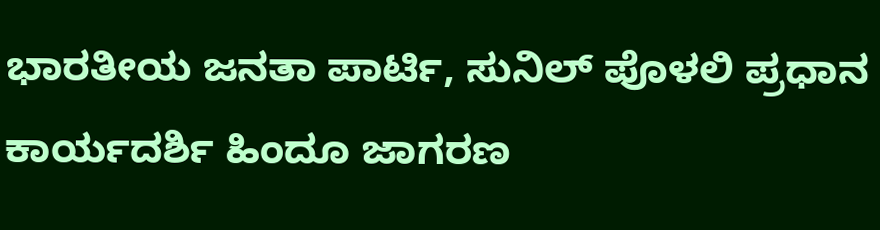ಭಾರತೀಯ ಜನತಾ ಪಾರ್ಟಿ, ಸುನಿಲ್ ಪೊಳಲಿ ಪ್ರಧಾನ ಕಾರ್ಯದರ್ಶಿ ಹಿಂದೂ ಜಾಗರಣ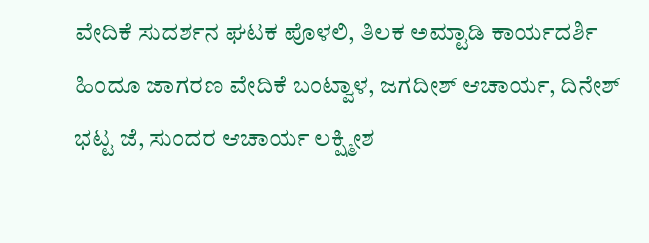ವೇದಿಕೆ ಸುದರ್ಶನ ಘಟಕ ಪೊಳಲಿ, ತಿಲಕ ಅಮ್ಟಾಡಿ ಕಾರ್ಯದರ್ಶಿ ಹಿಂದೂ ಜಾಗರಣ ವೇದಿಕೆ ಬಂಟ್ವಾಳ, ಜಗದೀಶ್ ಆಚಾರ್ಯ, ದಿನೇಶ್ ಭಟ್ಟ ಜೆ, ಸುಂದರ ಆಚಾರ್ಯ ಲಕ್ಷ್ಮೀಶ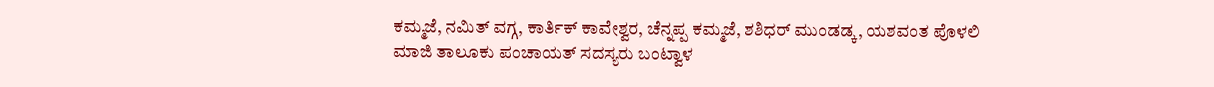ಕಮ್ಮಜೆ, ನಮಿತ್ ವಗ್ಗ, ಕಾರ್ತಿಕ್ ಕಾವೇಶ್ವರ, ಚೆನ್ನಪ್ಪ ಕಮ್ಮಜೆ, ಶಶಿಧರ್ ಮುಂಡಡ್ಕ, ಯಶವಂತ ಪೊಳಲಿ ಮಾಜಿ ತಾಲೂಕು ಪಂಚಾಯತ್ ಸದಸ್ಯರು ಬಂಟ್ವಾಳ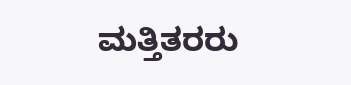ಮತ್ತಿತರರು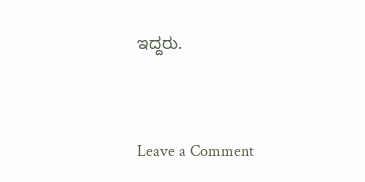ಇದ್ದರು.



Leave a Comment